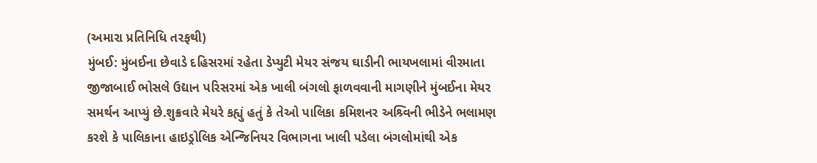(અમારા પ્રતિનિધિ તરફથી)
મુંબઈ: મુંબઈના છેવાડે દહિસરમાં રહેતા ડેપ્યુટી મેયર સંજય ઘાડીની ભાયખલામાં વીરમાતા જીજાબાઈ ભોસલે ઉદ્યાન પરિસરમાં એક ખાલી બંગલો ફાળવવાની માગણીને મુંબઈના મેયર સમર્થન આપ્યું છે.શુક્રવારે મેયરે કહ્યું હતું કે તેઓ પાલિકા કમિશનર અશ્ર્વિની ભીડેને ભલામણ કરશે કે પાલિકાના હાઇડ્રોલિક એન્જિનિયર વિભાગના ખાલી પડેલા બંગલોમાંથી એક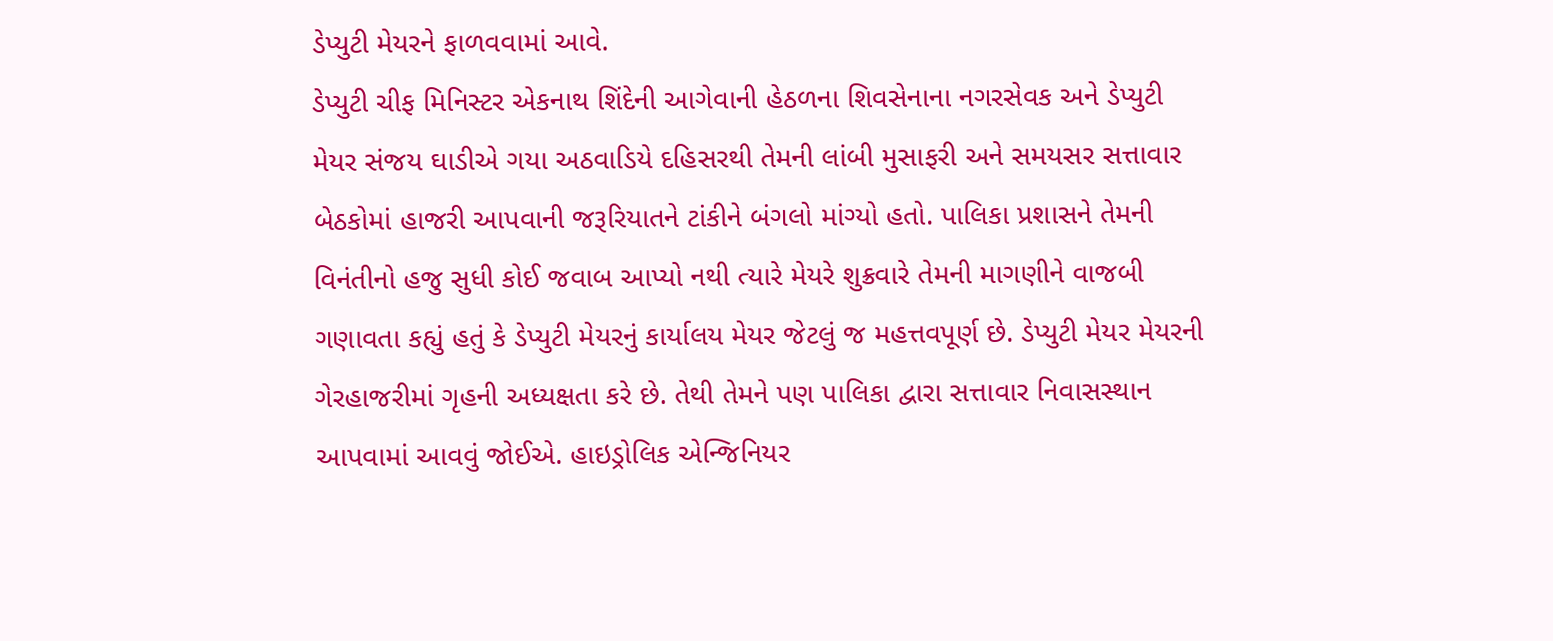ડેપ્યુટી મેયરને ફાળવવામાં આવે.
ડેપ્યુટી ચીફ મિનિસ્ટર એકનાથ શિંદેની આગેવાની હેઠળના શિવસેનાના નગરસેવક અને ડેપ્યુટી મેયર સંજય ઘાડીએ ગયા અઠવાડિયે દહિસરથી તેમની લાંબી મુસાફરી અને સમયસર સત્તાવાર બેઠકોમાં હાજરી આપવાની જરૂરિયાતને ટાંકીને બંગલો માંગ્યો હતો. પાલિકા પ્રશાસને તેમની વિનંતીનો હજુ સુધી કોઈ જવાબ આપ્યો નથી ત્યારે મેયરે શુક્રવારે તેમની માગણીને વાજબી ગણાવતા કહ્યું હતું કે ડેપ્યુટી મેયરનું કાર્યાલય મેયર જેટલું જ મહત્તવપૂર્ણ છે. ડેપ્યુટી મેયર મેયરની ગેરહાજરીમાં ગૃહની અધ્યક્ષતા કરે છે. તેથી તેમને પણ પાલિકા દ્વારા સત્તાવાર નિવાસસ્થાન આપવામાં આવવું જોઈએ. હાઇડ્રોલિક એન્જિનિયર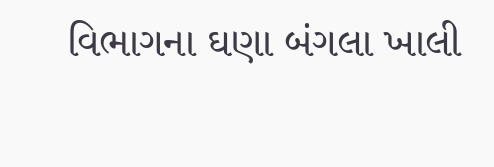વિભાગના ઘણા બંગલા ખાલી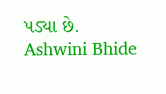પડ્યા છે.
Ashwini Bhide